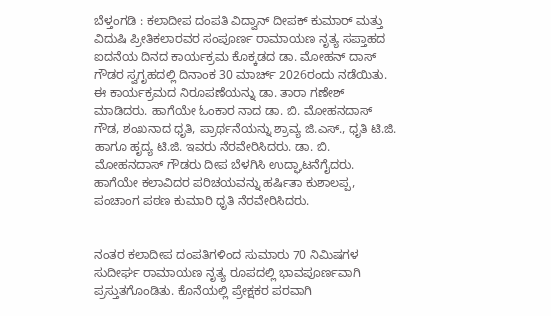ಬೆಳ್ತಂಗಡಿ : ಕಲಾದೀಪ ದಂಪತಿ ವಿದ್ವಾನ್ ದೀಪಕ್ ಕುಮಾರ್ ಮತ್ತು ವಿದುಷಿ ಪ್ರೀತಿಕಲಾರವರ ಸಂಪೂರ್ಣ ರಾಮಾಯಣ ನೃತ್ಯ ಸಪ್ತಾಹದ ಐದನೆಯ ದಿನದ ಕಾರ್ಯಕ್ರಮ ಕೊಕ್ಕಡದ ಡಾ. ಮೋಹನ್ ದಾಸ್ ಗೌಡರ ಸ್ವಗೃಹದಲ್ಲಿ ದಿನಾಂಕ 30 ಮಾರ್ಚ್ 2026ರಂದು ನಡೆಯಿತು.
ಈ ಕಾರ್ಯಕ್ರಮದ ನಿರೂಪಣೆಯನ್ನು ಡಾ. ತಾರಾ ಗಣೇಶ್ ಮಾಡಿದರು. ಹಾಗೆಯೇ ಓಂಕಾರ ನಾದ ಡಾ. ಬಿ. ಮೋಹನದಾಸ್ ಗೌಡ, ಶಂಖನಾದ ಧೃತಿ, ಪ್ರಾರ್ಥನೆಯನ್ನು ಶ್ರಾವ್ಯ ಜಿ.ಎಸ್., ಧೃತಿ ಟಿ.ಜಿ. ಹಾಗೂ ಹೃದ್ಯ ಟಿ.ಜಿ. ಇವರು ನೆರವೇರಿಸಿದರು. ಡಾ. ಬಿ. ಮೋಹನದಾಸ್ ಗೌಡರು ದೀಪ ಬೆಳಗಿಸಿ ಉದ್ಘಾಟನೆಗೈದರು. ಹಾಗೆಯೇ ಕಲಾವಿದರ ಪರಿಚಯವನ್ನು ಹರ್ಷಿತಾ ಕುಶಾಲಪ್ಪ, ಪಂಚಾಂಗ ಪಠಣ ಕುಮಾರಿ ಧೃತಿ ನೆರವೇರಿಸಿದರು.


ನಂತರ ಕಲಾದೀಪ ದಂಪತಿಗಳಿಂದ ಸುಮಾರು 70 ನಿಮಿಷಗಳ ಸುದೀರ್ಘ ರಾಮಾಯಣ ನೃತ್ಯ ರೂಪದಲ್ಲಿ ಭಾವಪೂರ್ಣವಾಗಿ ಪ್ರಸ್ತುತಗೊಂಡಿತು. ಕೊನೆಯಲ್ಲಿ ಪ್ರೇಕ್ಷಕರ ಪರವಾಗಿ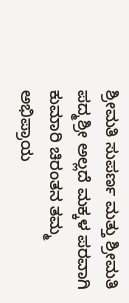ಶ್ರೀಮತಿ ಸುಪರ್ಣ ಮತ್ತು ಶ್ರೀಮತಿ ಪದ್ಮಶ್ರೀ ಅಲ್ಲದೆ ಮಕ್ಕಳ ಪರವಾಗಿ ಕುಮಾರಿ ಚಿರಂತನ ತಮ್ಮ ಅಭಿಪ್ರಾಯ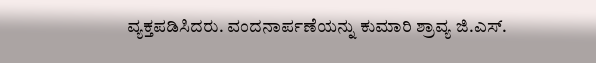ವ್ಯಕ್ತಪಡಿಸಿದರು. ವಂದನಾರ್ಪಣೆಯನ್ನು ಕುಮಾರಿ ಶ್ರಾವ್ಯ ಜಿ.ಎಸ್.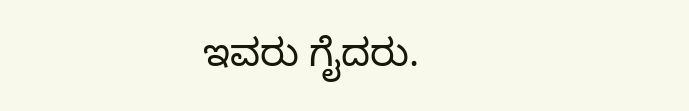ಇವರು ಗೈದರು.